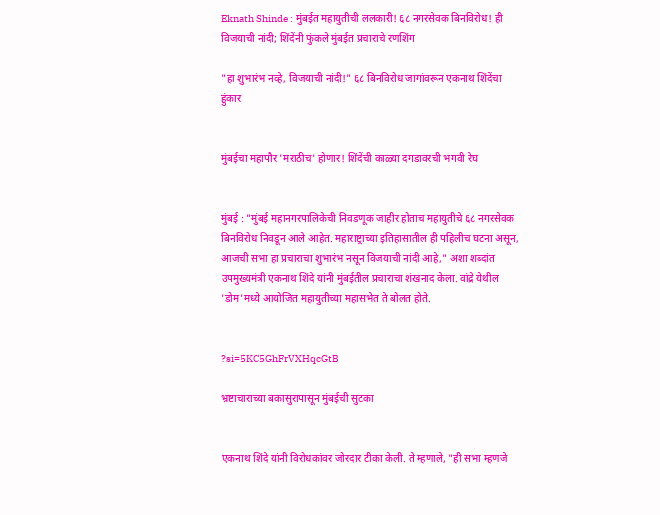Eknath Shinde : मुंबईत महायुतीची ललकारी! ६८ नगरसेवक बिनविरोध! ही विजयाची नांदी; शिंदेंनी फुंकले मुंबईत प्रचाराचे रणशिंग

"हा शुभारंभ नव्हे, विजयाची नांदी!" ६८ बिनविरोध जागांवरून एकनाथ शिंदेंचा हुंकार


मुंबईचा महापौर 'मराठीच' होणार! शिंदेंची काळ्या दगडावरची भगवी रेघ


मुंबई : "मुंबई महानगरपालिकेची निवडणूक जाहीर होताच महायुतीचे ६८ नगरसेवक बिनविरोध निवडून आले आहेत. महाराष्ट्राच्या इतिहासातील ही पहिलीच घटना असून, आजची सभा हा प्रचाराचा शुभारंभ नसून विजयाची नांदी आहे," अशा शब्दांत उपमुख्यमंत्री एकनाथ शिंदे यांनी मुंबईतील प्रचाराचा शंखनाद केला. वांद्रे येथील 'डोम'मध्ये आयोजित महायुतीच्या महासभेत ते बोलत होते.


?si=5KC5GhFrVXHqcGtB

भ्रष्टाचाराच्या बकासुरापासून मुंबईची सुटका


एकनाथ शिंदे यांनी विरोधकांवर जोरदार टीका केली. ते म्हणाले, "ही सभा म्हणजे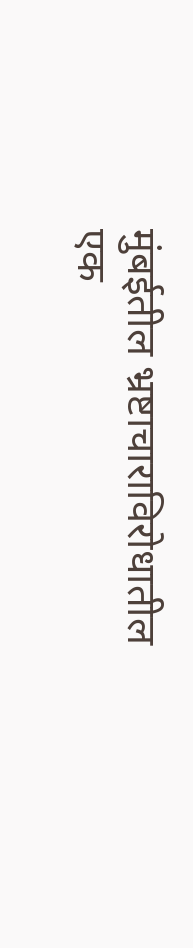मुंबईतील भ्रष्टाचाराविरोधातील एक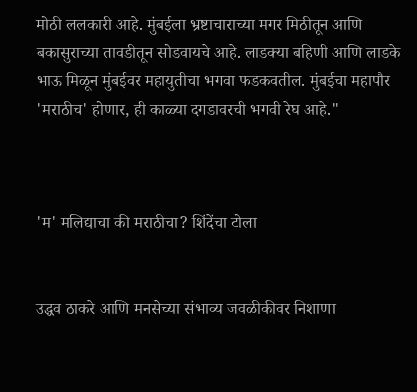मोठी ललकारी आहे. मुंबईला भ्रष्टाचाराच्या मगर मिठीतून आणि बकासुराच्या तावडीतून सोडवायचे आहे. लाडक्या बहिणी आणि लाडके भाऊ मिळून मुंबईवर महायुतीचा भगवा फडकवतील. मुंबईचा महापौर 'मराठीच' होणार, ही काळ्या दगडावरची भगवी रेघ आहे."



'म' मलिद्याचा की मराठीचा? शिंदेंचा टोला


उद्धव ठाकरे आणि मनसेच्या संभाव्य जवळीकीवर निशाणा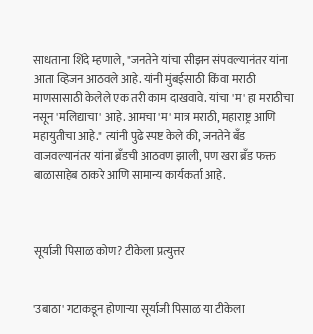साधताना शिंदे म्हणाले, "जनतेने यांचा सीझन संपवल्यानंतर यांना आता व्हिजन आठवले आहे. यांनी मुंबईसाठी किंवा मराठी माणसासाठी केलेले एक तरी काम दाखवावे. यांचा 'म' हा मराठीचा नसून 'मलिद्याचा' आहे. आमचा 'म' मात्र मराठी, महाराष्ट्र आणि महायुतीचा आहे." त्यांनी पुढे स्पष्ट केले की, जनतेने बँड वाजवल्यानंतर यांना ब्रँडची आठवण झाली, पण खरा ब्रँड फक्त बाळासाहेब ठाकरे आणि सामान्य कार्यकर्ता आहे.



सूर्याजी पिसाळ कोण? टीकेला प्रत्युत्तर


'उबाठा' गटाकडून होणाऱ्या सूर्याजी पिसाळ या टीकेला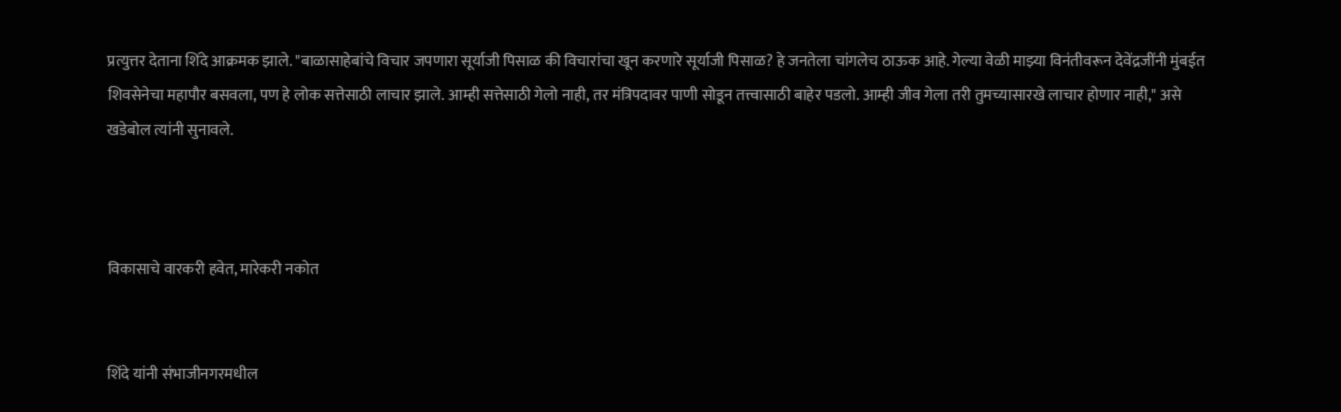प्रत्युत्तर देताना शिंदे आक्रमक झाले. "बाळासाहेबांचे विचार जपणारा सूर्याजी पिसाळ की विचारांचा खून करणारे सूर्याजी पिसाळ? हे जनतेला चांगलेच ठाऊक आहे. गेल्या वेळी माझ्या विनंतीवरून देवेंद्रजींनी मुंबईत शिवसेनेचा महापौर बसवला, पण हे लोक सत्तेसाठी लाचार झाले. आम्ही सत्तेसाठी गेलो नाही, तर मंत्रिपदावर पाणी सोडून तत्त्वासाठी बाहेर पडलो. आम्ही जीव गेला तरी तुमच्यासारखे लाचार होणार नाही," असे खडेबोल त्यांनी सुनावले.



विकासाचे वारकरी हवेत, मारेकरी नकोत


शिंदे यांनी संभाजीनगरमधील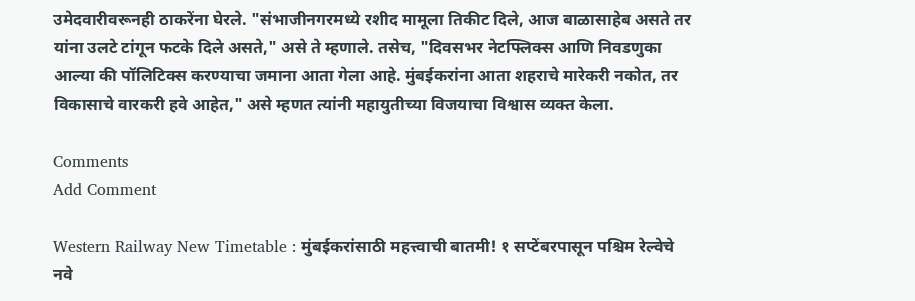उमेदवारीवरूनही ठाकरेंना घेरले. "संभाजीनगरमध्ये रशीद मामूला तिकीट दिले, आज बाळासाहेब असते तर यांना उलटे टांगून फटके दिले असते," असे ते म्हणाले. तसेच, "दिवसभर नेटफ्लिक्स आणि निवडणुका आल्या की पॉलिटिक्स करण्याचा जमाना आता गेला आहे. मुंबईकरांना आता शहराचे मारेकरी नकोत, तर विकासाचे वारकरी हवे आहेत," असे म्हणत त्यांनी महायुतीच्या विजयाचा विश्वास व्यक्त केला.

Comments
Add Comment

Western Railway New Timetable : मुंबईकरांसाठी महत्त्वाची बातमी! १ सप्टेंबरपासून पश्चिम रेल्वेचे नवे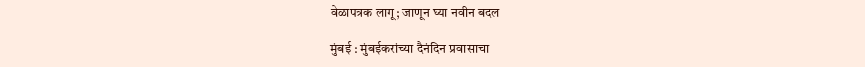वेळापत्रक लागू; जाणून घ्या नवीन बदल

मुंबई : मुंबईकरांच्या दैनंदिन प्रवासाचा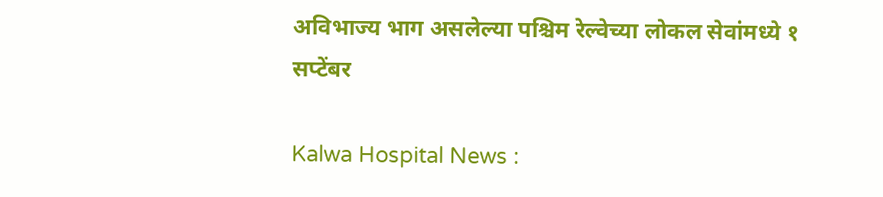अविभाज्य भाग असलेल्या पश्चिम रेल्वेच्या लोकल सेवांमध्ये १ सप्टेंबर

Kalwa Hospital News :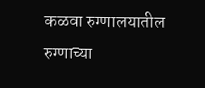कळवा रुग्णालयातील रुग्णाच्या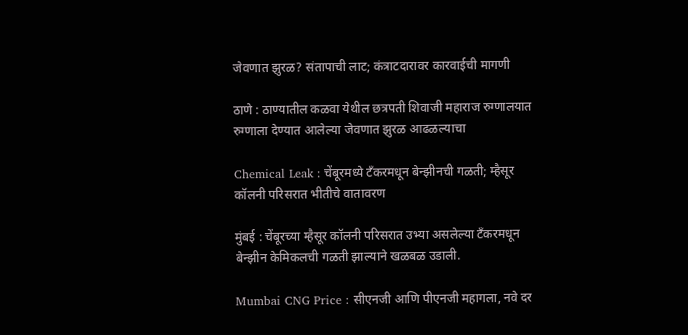जेवणात झुरळ? संतापाची लाट; कंत्राटदारावर कारवाईची मागणी

ठाणे : ठाण्यातील कळवा येथील छत्रपती शिवाजी महाराज रुग्णालयात रुग्णाला देण्यात आलेल्या जेवणात झुरळ आढळल्याचा

Chemical Leak : चेंबूरमध्ये टँकरमधून बेन्झीनची गळती; म्हैसूर कॉलनी परिसरात भीतीचे वातावरण

मुंबई : चेंबूरच्या म्हैसूर कॉलनी परिसरात उभ्या असलेल्या टँकरमधून बेन्झीन केमिकलची गळती झाल्याने खळबळ उडाली.

Mumbai CNG Price : सीएनजी आणि पीएनजी महागला, नवे दर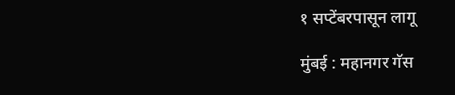१ सप्टेंबरपासून लागू

मुंबई : महानगर गॅस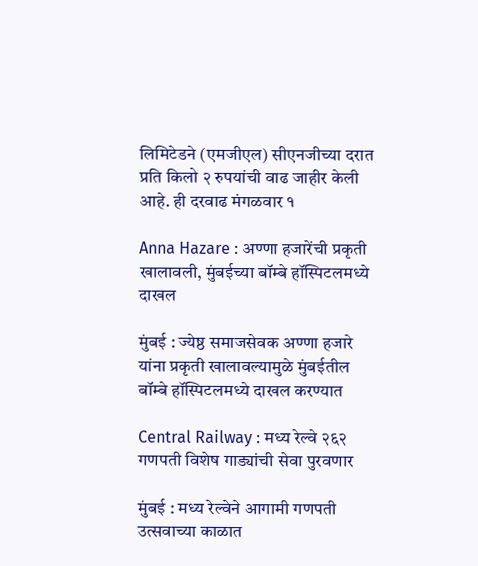लिमिटेडने (एमजीएल) सीएनजीच्या दरात प्रति किलो २ रुपयांची वाढ जाहीर केली आहे. ही दरवाढ मंगळवार १

Anna Hazare : अण्णा हजारेंची प्रकृती खालावली, मुंबईच्या बॉम्बे हॉस्पिटलमध्ये दाखल

मुंबई : ज्येष्ठ समाजसेवक अण्णा हजारे यांना प्रकृती खालावल्यामुळे मुंबईतील बॉम्बे हॉस्पिटलमध्ये दाखल करण्यात

Central Railway : मध्य रेल्वे २६२ गणपती विशेष गाड्यांची सेवा पुरवणार

मुंबई : मध्य रेल्वेने आगामी गणपती उत्सवाच्या काळात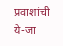प्रवाशांची ये-जा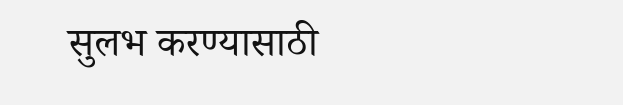सुलभ करण्यासाठी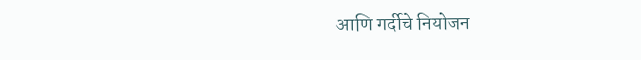आणि गर्दीचे नियोजन